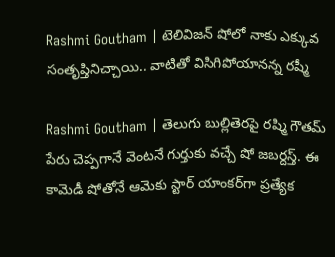Rashmi Goutham | టెలివిజ‌న్ షోలో నాకు ఎక్కువ సంతృప్తినిచ్చాయి.. వాటితో విసిగిపోయాన‌న్న ర‌ష్మీ

Rashmi Goutham | తెలుగు బుల్లితెరపై రష్మి గౌతమ్‌ పేరు చెప్పగానే వెంటనే గుర్తుకు వచ్చే షో జబర్దస్త్. ఈ కామెడీ షోతోనే ఆమెకు స్టార్‌ యాంకర్‌గా ప్రత్యేక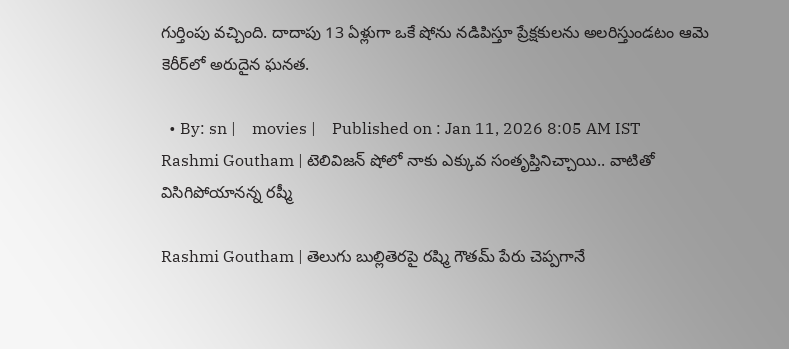గుర్తింపు వచ్చింది. దాదాపు 13 ఏళ్లుగా ఒకే షోను నడిపిస్తూ ప్రేక్షకులను అలరిస్తుండటం ఆమె కెరీర్‌లో అరుదైన ఘనత.

  • By: sn |    movies |    Published on : Jan 11, 2026 8:05 AM IST
Rashmi Goutham | టెలివిజ‌న్ షోలో నాకు ఎక్కువ సంతృప్తినిచ్చాయి.. వాటితో విసిగిపోయాన‌న్న ర‌ష్మీ

Rashmi Goutham | తెలుగు బుల్లితెరపై రష్మి గౌతమ్‌ పేరు చెప్పగానే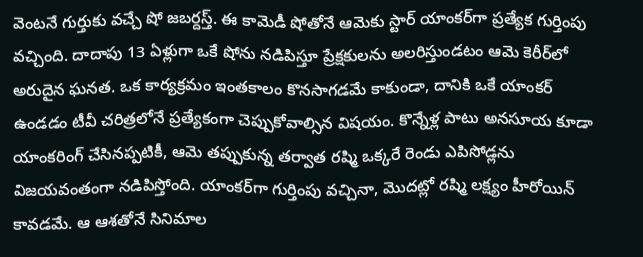వెంటనే గుర్తుకు వచ్చే షో జబర్దస్త్. ఈ కామెడీ షోతోనే ఆమెకు స్టార్‌ యాంకర్‌గా ప్రత్యేక గుర్తింపు వచ్చింది. దాదాపు 13 ఏళ్లుగా ఒకే షోను నడిపిస్తూ ప్రేక్షకులను అలరిస్తుండటం ఆమె కెరీర్‌లో అరుదైన ఘనత. ఒక కార్యక్రమం ఇంతకాలం కొనసాగడమే కాకుండా, దానికి ఒకే యాంకర్‌ ఉండడం టీవీ చరిత్రలోనే ప్రత్యేకంగా చెప్పుకోవాల్సిన విషయం. కొన్నేళ్ల పాటు అనసూయ కూడా యాంకరింగ్‌ చేసినప్పటికీ, ఆమె తప్పుకున్న తర్వాత రష్మి ఒక్కరే రెండు ఎపిసోడ్లను విజయవంతంగా నడిపిస్తోంది. యాంకర్‌గా గుర్తింపు వచ్చినా, మొదట్లో రష్మి లక్ష్యం హీరోయిన్‌ కావడమే. ఆ ఆశతోనే సినిమాల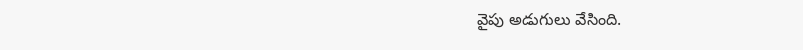వైపు అడుగులు వేసింది.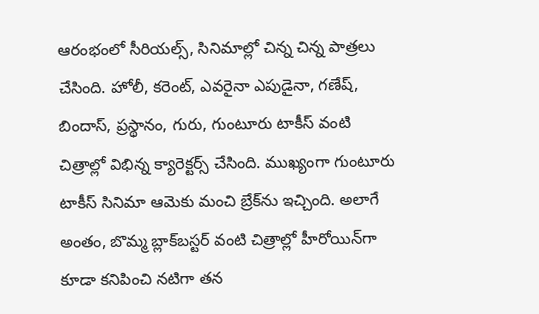ఆరంభంలో సీరియల్స్‌, సినిమాల్లో చిన్న చిన్న పాత్రలు చేసింది. హోలీ, కరెంట్‌, ఎవరైనా ఎపుడైనా, గణేష్‌, బిందాస్‌, ప్రస్థానం, గురు, గుంటూరు టాకీస్‌ వంటి చిత్రాల్లో విభిన్న క్యారెక్టర్స్‌ చేసింది. ముఖ్యంగా గుంటూరు టాకీస్‌ సినిమా ఆమెకు మంచి బ్రేక్‌ను ఇచ్చింది. అలాగే అంతం, బొమ్మ బ్లాక్‌బస్టర్‌ వంటి చిత్రాల్లో హీరోయిన్‌గా కూడా కనిపించి నటిగా తన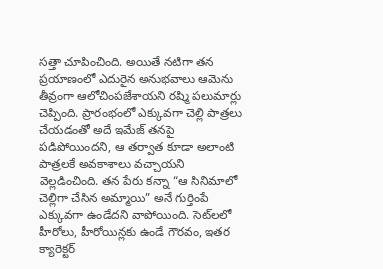సత్తా చూపించింది. అయితే నటిగా తన ప్రయాణంలో ఎదురైన అనుభవాలు ఆమెను తీవ్రంగా ఆలోచింపజేశాయని రష్మి పలుమార్లు చెప్పింది. ప్రారంభంలో ఎక్కువగా చెల్లి పాత్రలు చేయడంతో అదే ఇమేజ్‌ తనపై పడిపోయిందని, ఆ తర్వాత కూడా అలాంటి పాత్రలకే అవకాశాలు వచ్చాయని వెల్లడించింది. తన పేరు కన్నా “ఆ సినిమాలో చెల్లిగా చేసిన అమ్మాయి” అనే గుర్తింపే ఎక్కువగా ఉండేదని వాపోయింది. సెట్‌లలో హీరోలు, హీరోయిన్లకు ఉండే గౌరవం, ఇతర క్యారెక్టర్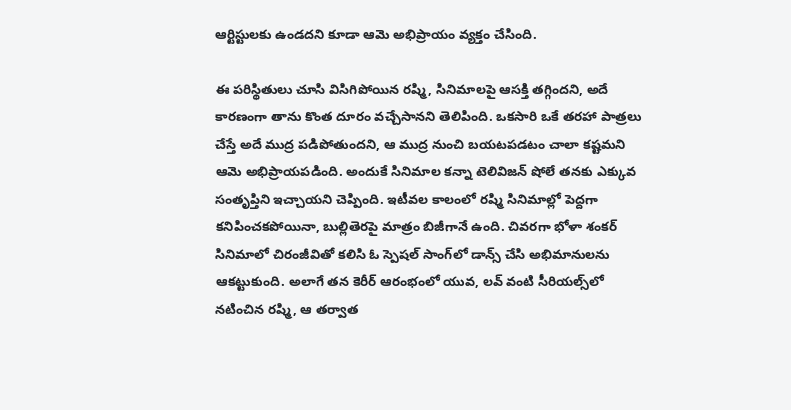ఆర్టిస్టులకు ఉండదని కూడా ఆమె అభిప్రాయం వ్యక్తం చేసింది.

ఈ పరిస్థితులు చూసి విసిగిపోయిన రష్మి, సినిమాలపై ఆసక్తి తగ్గిందని, అదే కారణంగా తాను కొంత దూరం వ‌చ్చేసాన‌ని తెలిపింది. ఒకసారి ఒకే తరహా పాత్రలు చేస్తే అదే ముద్ర పడిపోతుందని, ఆ ముద్ర నుంచి బయటపడటం చాలా కష్టమని ఆమె అభిప్రాయపడింది. అందుకే సినిమాల కన్నా టెలివిజన్‌ షోలే తనకు ఎక్కువ సంతృప్తిని ఇచ్చాయని చెప్పింది. ఇటీవల కాలంలో రష్మి సినిమాల్లో పెద్దగా కనిపించకపోయినా, బుల్లితెరపై మాత్రం బిజీగానే ఉంది. చివరగా భోళా శంకర్‌ సినిమాలో చిరంజీవితో కలిసి ఓ స్పెషల్‌ సాంగ్‌లో డాన్స్ చేసి అభిమానులను ఆకట్టుకుంది. అలాగే తన కెరీర్ ఆరంభంలో యువ, లవ్‌ వంటి సీరియల్స్‌లో నటించిన రష్మి, ఆ తర్వాత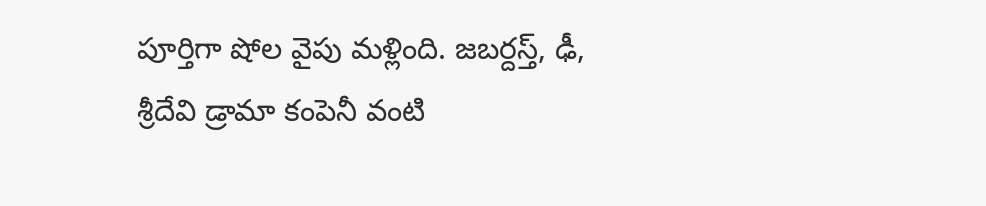పూర్తిగా షోల వైపు మళ్లింది. జబర్దస్త్‌, ఢీ, శ్రీదేవి డ్రామా కంపెనీ వంటి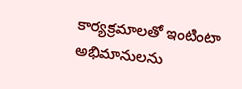కార్యక్రమాలతో ఇంటింటా అభిమానులను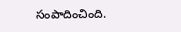సంపాదించింది.